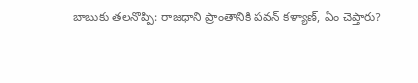బాబుకు తలనొప్పి: రాజధాని ప్రాంతానికి పవన్ కళ్యాణ్, ఏం చెప్తారు?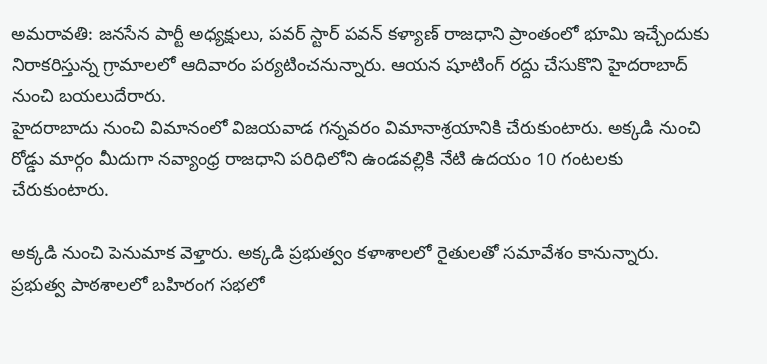అమరావతి: జనసేన పార్టీ అధ్యక్షులు, పవర్ స్టార్ పవన్ కళ్యాణ్ రాజధాని ప్రాంతంలో భూమి ఇచ్చేందుకు నిరాకరిస్తున్న గ్రామాలలో ఆదివారం పర్యటించనున్నారు. ఆయన షూటింగ్ రద్దు చేసుకొని హైదరాబాద్ నుంచి బయలుదేరారు.
హైదరాబాదు నుంచి విమానంలో విజయవాడ గన్నవరం విమానాశ్రయానికి చేరుకుంటారు. అక్కడి నుంచి రోడ్డు మార్గం మీదుగా నవ్యాంధ్ర రాజధాని పరిధిలోని ఉండవల్లికి నేటి ఉదయం 10 గంటలకు చేరుకుంటారు.

అక్కడి నుంచి పెనుమాక వెళ్తారు. అక్కడి ప్రభుత్వం కళాశాలలో రైతులతో సమావేశం కానున్నారు. ప్రభుత్వ పాఠశాలలో బహిరంగ సభలో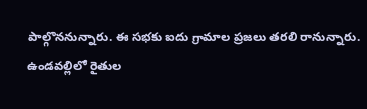పాల్గొననున్నారు. ఈ సభకు ఐదు గ్రామాల ప్రజలు తరలి రానున్నారు.
ఉండవల్లిలో రైతుల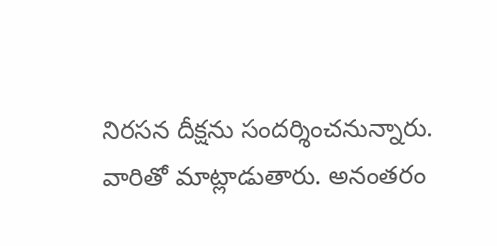నిరసన దీక్షను సందర్శించనున్నారు. వారితో మాట్లాడుతారు. అనంతరం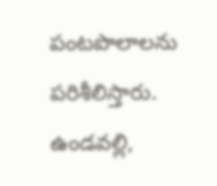పంటపొలాలను పరిశీలిస్తారు. ఉండవల్లి,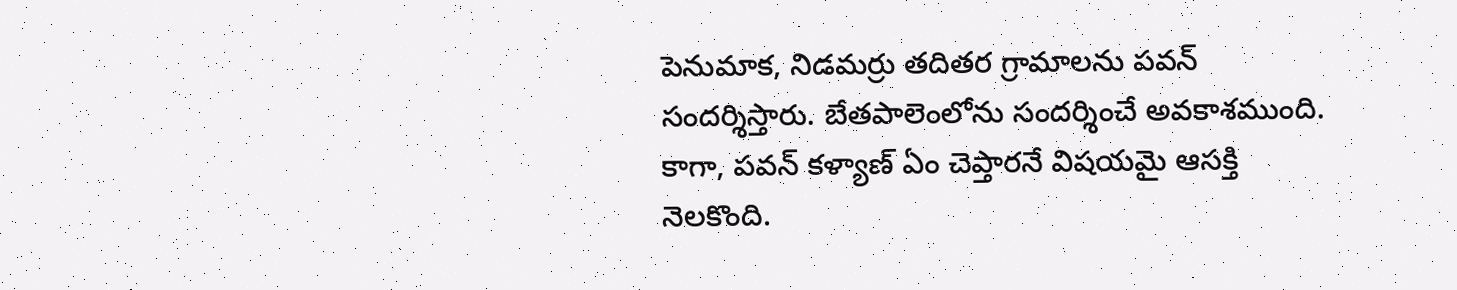పెనుమాక, నిడమర్రు తదితర గ్రామాలను పవన్ సందర్శిస్తారు. బేతపాలెంలోను సందర్శించే అవకాశముంది. కాగా, పవన్ కళ్యాణ్ ఏం చెప్తారనే విషయమై ఆసక్తి నెలకొంది.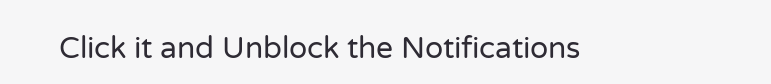Click it and Unblock the Notifications